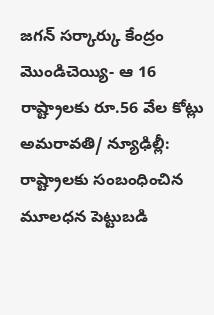జగన్ సర్కార్కు కేంద్రం మొండిచెయ్యి- ఆ 16 రాష్ట్రాలకు రూ.56 వేల కోట్లు
అమరావతి/ న్యూఢిల్లీ: రాష్ట్రాలకు సంబంధించిన మూలధన పెట్టుబడి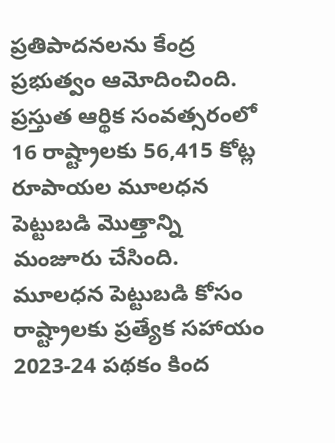ప్రతిపాదనలను కేంద్ర ప్రభుత్వం ఆమోదించింది. ప్రస్తుత ఆర్థిక సంవత్సరంలో 16 రాష్ట్రాలకు 56,415 కోట్ల రూపాయల మూలధన పెట్టుబడి మొత్తాన్ని మంజూరు చేసింది. మూలధన పెట్టుబడి కోసం రాష్ట్రాలకు ప్రత్యేక సహాయం 2023-24 పథకం కింద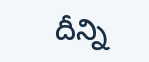దీన్ని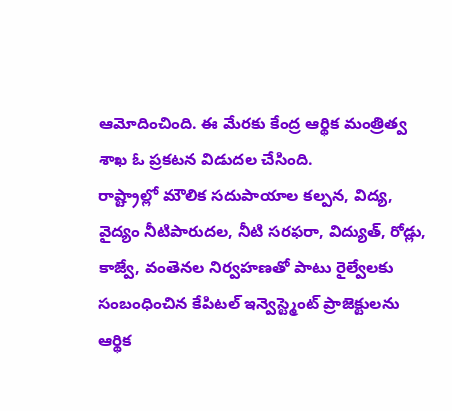ఆమోదించింది. ఈ మేరకు కేంద్ర ఆర్థిక మంత్రిత్వ శాఖ ఓ ప్రకటన విడుదల చేసింది.
రాష్ట్రాల్లో మౌలిక సదుపాయాల కల్పన, విద్య, వైద్యం నీటిపారుదల, నీటి సరఫరా, విద్యుత్, రోడ్లు, కాజ్వే, వంతెనల నిర్వహణతో పాటు రైల్వేలకు సంబంధించిన కేపిటల్ ఇన్వెస్ట్మెంట్ ప్రాజెక్టులను ఆర్థిక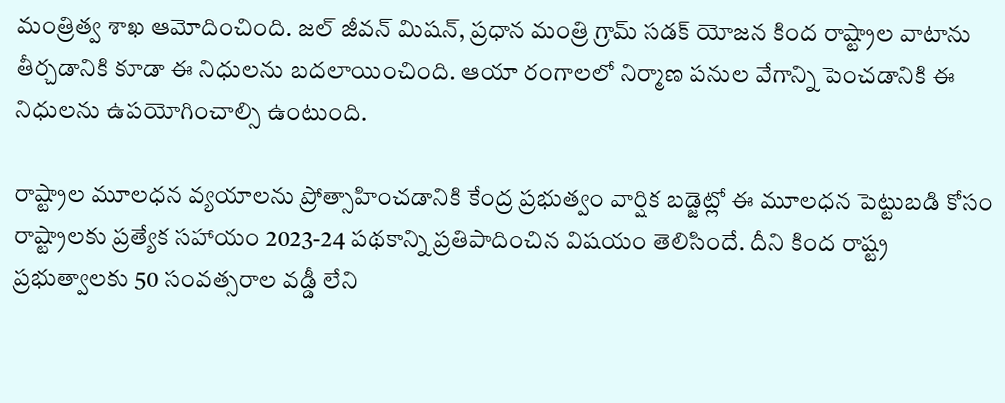మంత్రిత్వ శాఖ ఆమోదించింది. జల్ జీవన్ మిషన్, ప్రధాన మంత్రి గ్రామ్ సడక్ యోజన కింద రాష్ట్రాల వాటాను తీర్చడానికి కూడా ఈ నిధులను బదలాయించింది. ఆయా రంగాలలో నిర్మాణ పనుల వేగాన్ని పెంచడానికి ఈ నిధులను ఉపయోగించాల్సి ఉంటుంది.

రాష్ట్రాల మూలధన వ్యయాలను ప్రోత్సాహించడానికి కేంద్ర ప్రభుత్వం వార్షిక బడ్జెట్లో ఈ మూలధన పెట్టుబడి కోసం రాష్ట్రాలకు ప్రత్యేక సహాయం 2023-24 పథకాన్ని ప్రతిపాదించిన విషయం తెలిసిందే. దీని కింద రాష్ట్ర ప్రభుత్వాలకు 50 సంవత్సరాల వడ్డీ లేని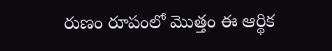రుణం రూపంలో మొత్తం ఈ ఆర్థిక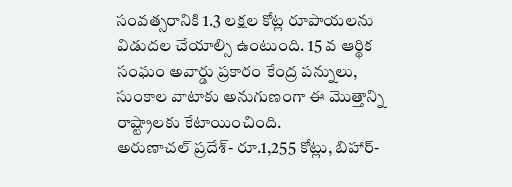సంవత్సరానికి 1.3 లక్షల కోట్ల రూపాయలను విడుదల చేయాల్సి ఉంటుంది. 15 వ ఆర్థిక సంఘం అవార్డు ప్రకారం కేంద్ర పన్నులు, సుంకాల వాటాకు అనుగుణంగా ఈ మొత్తాన్ని రాష్ట్రాలకు కేటాయించింది.
అరుణాచల్ ప్రదేశ్- రూ.1,255 కోట్లు, బిహార్-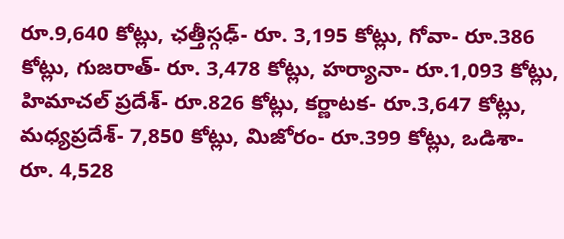రూ.9,640 కోట్లు, ఛత్తీస్గఢ్- రూ. 3,195 కోట్లు, గోవా- రూ.386 కోట్లు, గుజరాత్- రూ. 3,478 కోట్లు, హర్యానా- రూ.1,093 కోట్లు, హిమాచల్ ప్రదేశ్- రూ.826 కోట్లు, కర్ణాటక- రూ.3,647 కోట్లు, మధ్యప్రదేశ్- 7,850 కోట్లు, మిజోరం- రూ.399 కోట్లు, ఒడిశా- రూ. 4,528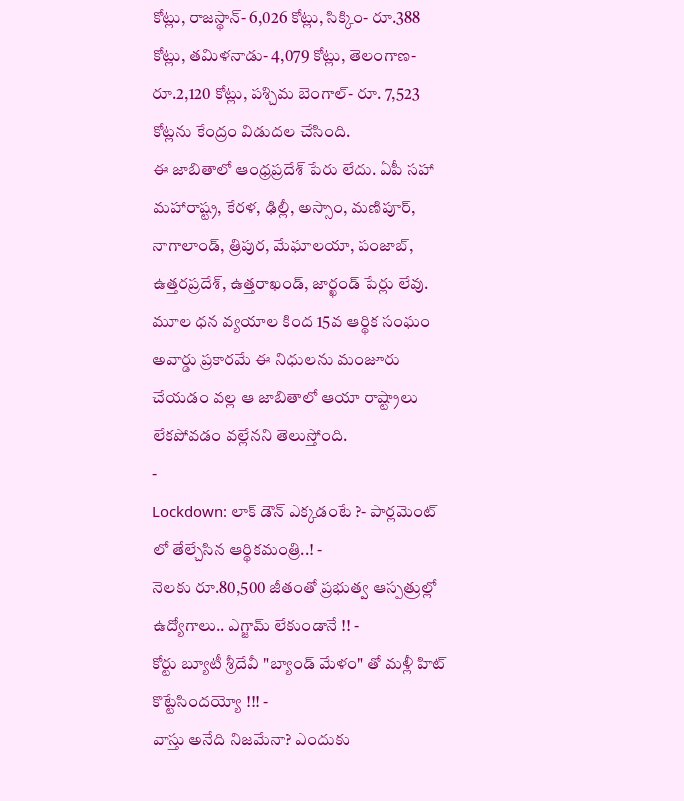కోట్లు, రాజస్థాన్- 6,026 కోట్లు, సిక్కిం- రూ.388 కోట్లు, తమిళనాడు- 4,079 కోట్లు, తెలంగాణ- రూ.2,120 కోట్లు, పశ్చిమ బెంగాల్- రూ. 7,523 కోట్లను కేంద్రం విడుదల చేసింది.
ఈ జాబితాలో ఆంధ్రప్రదేశ్ పేరు లేదు. ఏపీ సహా మహారాష్ట్ర, కేరళ, ఢిల్లీ, అస్సాం, మణిపూర్, నాగాలాండ్, త్రిపుర, మేఘాలయా, పంజాబ్, ఉత్తరప్రదేశ్, ఉత్తరాఖండ్, జార్ఖండ్ పేర్లు లేవు. మూల ధన వ్యయాల కింద 15వ ఆర్థిక సంఘం అవార్డు ప్రకారమే ఈ నిధులను మంజూరు చేయడం వల్ల ఆ జాబితాలో ఆయా రాష్ట్రాలు లేకపోవడం వల్లేనని తెలుస్తోంది.
-
Lockdown: లాక్ డౌన్ ఎక్కడంటే ?- పార్లమెంట్ లో తేల్చేసిన ఆర్థికమంత్రి..! -
నెలకు రూ.80,500 జీతంతో ప్రభుత్వ ఆస్పత్రుల్లో ఉద్యోగాలు.. ఎగ్జామ్ లేకుండానే !! -
కోర్టు బ్యూటీ శ్రీదేవీ "బ్యాండ్ మేళం" తో మళ్లీ హిట్ కొట్టేసిందయ్యో !!! -
వాస్తు అనేది నిజమేనా? ఎందుకు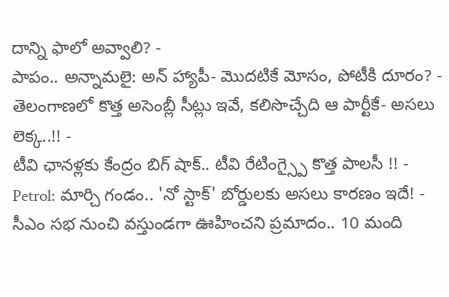దాన్ని ఫాలో అవ్వాలి? -
పాపం.. అన్నామలై: అన్ హ్యాపీ- మొదటికే మోసం, పోటీకి దూరం? -
తెలంగాణలో కొత్త అసెంబ్లీ సీట్లు ఇవే, కలిసొచ్చేది ఆ పార్టీకే- అసలు లెక్క..!! -
టీవి ఛానళ్లకు కేంద్రం బిగ్ షాక్.. టీవి రేటింగ్స్పై కొత్త పాలసీ !! -
Petrol: మార్చి గండం.. 'నో స్టాక్' బోర్డులకు అసలు కారణం ఇదే! -
సీఎం సభ నుంచి వస్తుండగా ఊహించని ప్రమాదం.. 10 మంది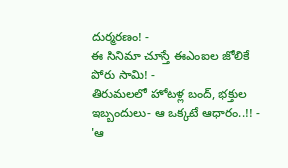దుర్మరణం! -
ఈ సినిమా చూస్తే ఈఎంఐల జోలికే పోరు సామి! -
తిరుమలలో హోటళ్ల బంద్, భక్తుల ఇబ్బందులు- ఆ ఒక్కటే ఆధారం..!! -
'ఆ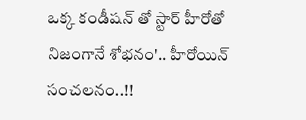ఒక్క కండీషన్ తో స్టార్ హీరోతో నిజంగానే శోభనం'.. హీరోయిన్ సంచలనం..!!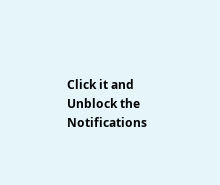Click it and Unblock the Notifications